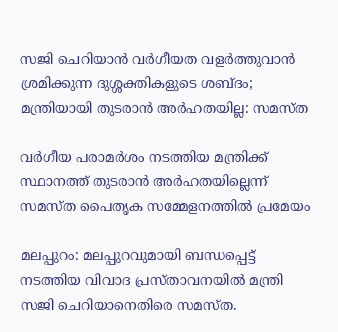സജി ചെറിയാൻ വർഗീയത വളർത്തുവാന്‍ ശ്രമിക്കുന്ന ദുശ്ശക്തികളുടെ ശബ്ദം; മന്ത്രിയായി തുടരാൻ അർഹതയില്ല: സമസ്ത

വര്‍ഗീയ പരാമര്‍ശം നടത്തിയ മന്ത്രിക്ക് സ്ഥാനത്ത് തുടരാൻ അർഹതയില്ലെന്ന് സമസ്ത പൈതൃക സമ്മേളനത്തില്‍ പ്രമേയം

മലപ്പുറം: മലപ്പുറവുമായി ബന്ധപ്പെട്ട് നടത്തിയ വിവാദ പ്രസ്താവനയില്‍ മന്ത്രി സജി ചെറിയാനെതിരെ സമസ്ത.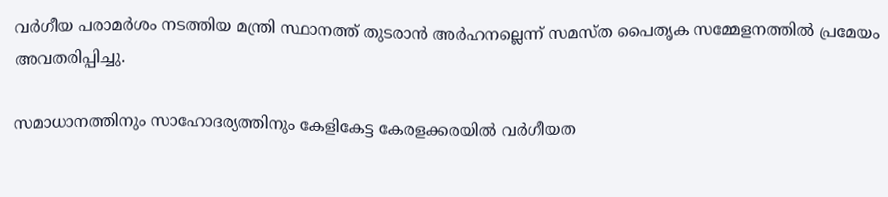വര്‍ഗീയ പരാമര്‍ശം നടത്തിയ മന്ത്രി സ്ഥാനത്ത് തുടരാൻ അർഹനല്ലെന്ന് സമസ്ത പൈതൃക സമ്മേളനത്തില്‍ പ്രമേയം അവതരിപ്പിച്ചു.

സമാധാനത്തിനും സാഹോദര്യത്തിനും കേളികേട്ട കേരളക്കരയില്‍ വര്‍ഗീയത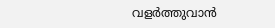വളര്‍ത്തുവാന്‍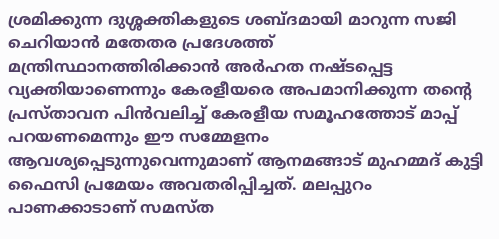ശ്രമിക്കുന്ന ദുശ്ശക്തികളുടെ ശബ്ദമായി മാറുന്ന സജി ചെറിയാന്‍ മതേതര പ്രദേശത്ത് മന്ത്രിസ്ഥാനത്തിരിക്കാന്‍ അര്‍ഹത നഷ്ടപ്പെട്ട വ്യക്തിയാണെന്നും കേരളീയരെ അപമാനിക്കുന്ന തന്റെ പ്രസ്താവന പിന്‍വലിച്ച് കേരളീയ സമൂഹത്തോട് മാപ്പ് പറയണമെന്നും ഈ സമ്മേളനം ആവശ്യപ്പെടുന്നുവെന്നുമാണ് ആനമങ്ങാട് മുഹമ്മദ് കുട്ടി ഫൈസി പ്രമേയം അവതരിപ്പിച്ചത്. മലപ്പുറം പാണക്കാടാണ് സമസ്ത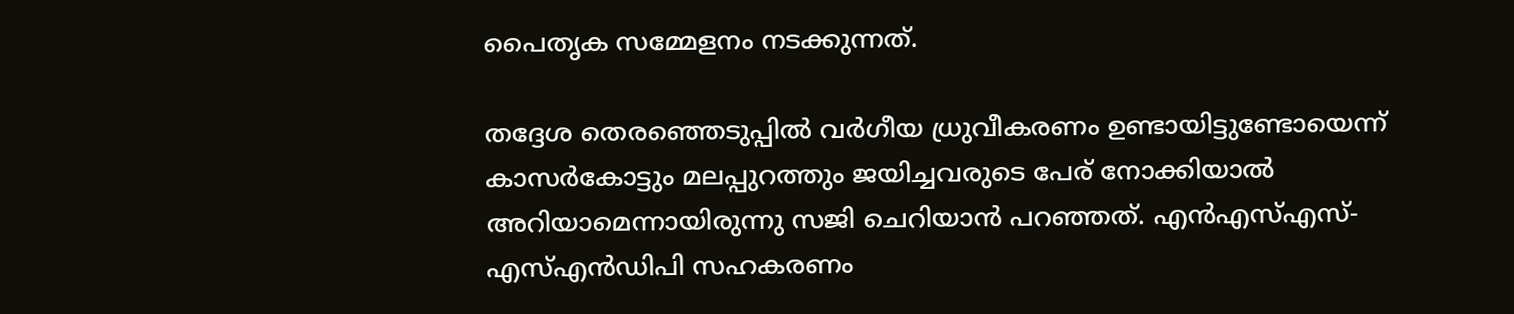പൈതൃക സമ്മേളനം നടക്കുന്നത്.

തദ്ദേശ തെരഞ്ഞെടുപ്പില്‍ വര്‍ഗീയ ധ്രുവീകരണം ഉണ്ടായിട്ടുണ്ടോയെന്ന് കാസര്‍കോട്ടും മലപ്പുറത്തും ജയിച്ചവരുടെ പേര് നോക്കിയാല്‍ അറിയാമെന്നായിരുന്നു സജി ചെറിയാന്‍ പറഞ്ഞത്. എന്‍എസ്എസ്-എസ്എന്‍ഡിപി സഹകരണം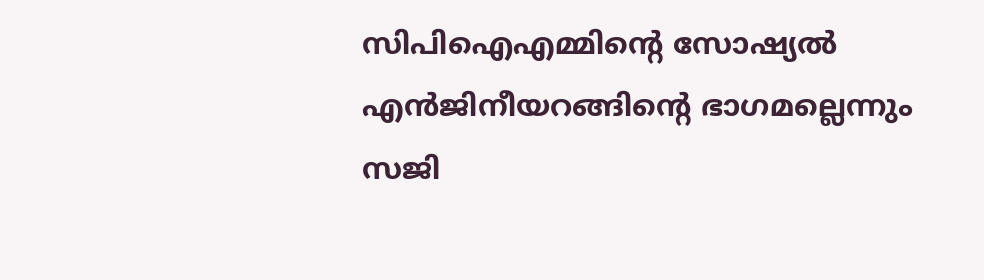സിപിഐഎമ്മിന്റെ സോഷ്യല്‍ എന്‍ജിനീയറങ്ങിന്റെ ഭാഗമല്ലെന്നും സജി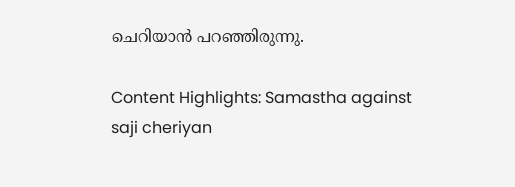ചെറിയാന്‍ പറഞ്ഞിരുന്നു.

Content Highlights: Samastha against saji cheriyan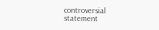controversial statement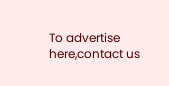To advertise here,contact us